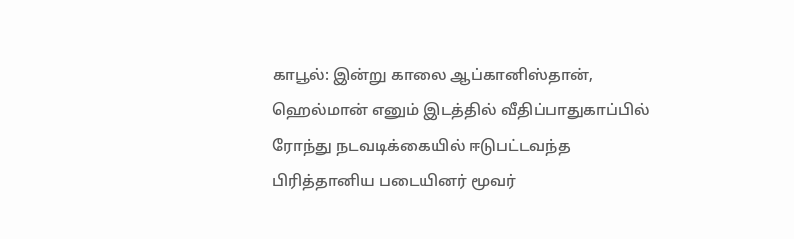காபூல்: இன்று காலை ஆப்கானிஸ்தான், ஹெல்மான் எனும் இடத்தில் வீதிப்பாதுகாப்பில் ரோந்து நடவடிக்கையில் ஈடுபட்டவந்த பிரித்தானிய படையினர் மூவர்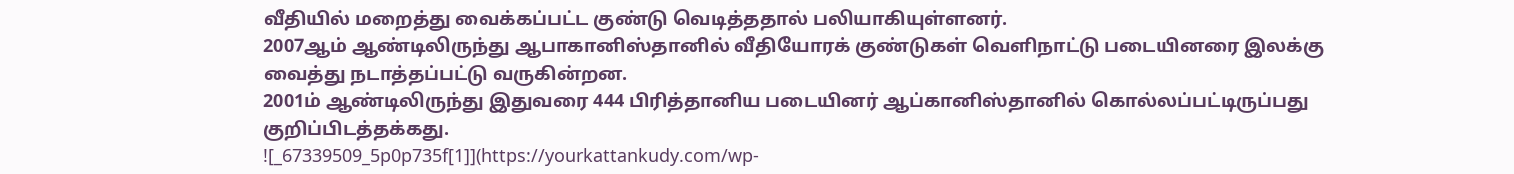வீதியில் மறைத்து வைக்கப்பட்ட குண்டு வெடித்ததால் பலியாகியுள்ளனர்.
2007ஆம் ஆண்டிலிருந்து ஆபாகானிஸ்தானில் வீதியோரக் குண்டுகள் வெளிநாட்டு படையினரை இலக்கு வைத்து நடாத்தப்பட்டு வருகின்றன.
2001ம் ஆண்டிலிருந்து இதுவரை 444 பிரித்தானிய படையினர் ஆப்கானிஸ்தானில் கொல்லப்பட்டிருப்பது குறிப்பிடத்தக்கது.
![_67339509_5p0p735f[1]](https://yourkattankudy.com/wp-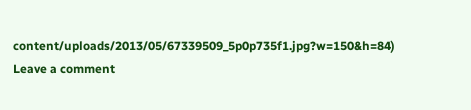content/uploads/2013/05/67339509_5p0p735f1.jpg?w=150&h=84)
Leave a comment